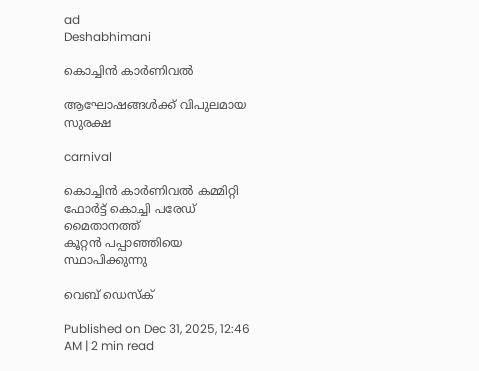ad
Deshabhimani

കൊച്ചിൻ കാർണിവല്‍

ആഘോഷങ്ങൾക്ക് വിപുലമായ സുരക്ഷ

carnival

കൊച്ചിൻ കാർണിവൽ കമ്മിറ്റി ഫോർട്ട് കൊച്ചി പരേഡ് മൈതാനത്ത്
കൂറ്റൻ പപ്പാഞ്ഞിയെ സ്ഥാപിക്കുന്നു

വെബ് ഡെസ്ക്

Published on Dec 31, 2025, 12:46 AM | 2 min read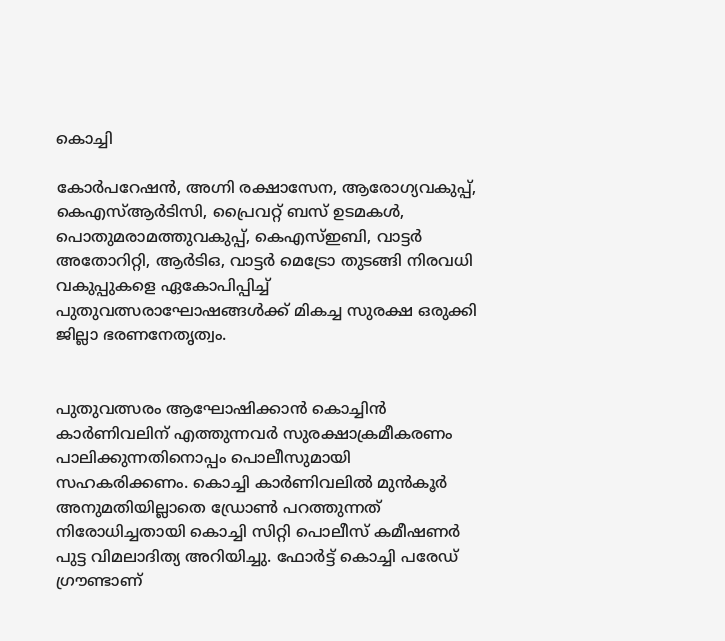കൊച്ചി

കോർപറേഷൻ, അഗ്നി രക്ഷാസേന, ആരോഗ്യവകുപ്പ്, കെഎസ്ആർടിസി, പ്രൈവറ്റ് ബസ് ഉടമകൾ, പൊതുമരാമത്തുവകുപ്പ്, കെഎസ്ഇബി, വാട്ടർ അതോറിറ്റി, ആർടിഒ, വാട്ടർ മെട്രോ തുടങ്ങി നിരവധി വകുപ്പുകളെ ഏകോപിപ്പിച്ച്‌ പുതുവത്സരാഘോഷങ്ങൾക്ക് മികച്ച സുരക്ഷ ഒരുക്കി ജില്ലാ ഭരണനേതൃത്വം.


പുതുവത്സരം ആഘോഷിക്കാൻ കൊച്ചിന്‍ കാർണിവലിന് എത്തുന്നവർ സുരക്ഷാക്രമീകരണം പാലിക്കുന്നതിനൊപ്പം പൊലീസുമായി സഹകരിക്കണം. കൊച്ചി കാർണിവലിൽ മുൻകൂർ അനുമതിയില്ലാതെ ഡ്രോൺ പറത്തുന്നത് നിരോധിച്ചതായി കൊച്ചി സിറ്റി പൊലീസ്‌ കമീഷണർ പുട്ട വിമലാദിത്യ അറിയിച്ചു. ഫോർട്ട് കൊച്ചി പരേഡ് ഗ്രൗണ്ടാണ്‌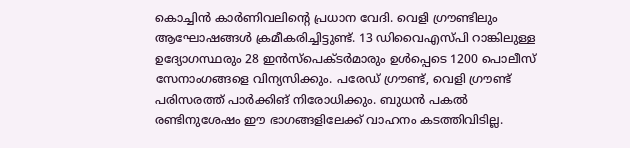കൊച്ചിൻ കാർണിവലിന്റെ പ്രധാന വേദി. വെളി ഗ്ര‍ൗണ്ടിലും ആഘോഷങ്ങൾ ക്രമീകരിച്ചിട്ടുണ്ട്‌. 13 ഡിവൈഎസ്‌പി റാങ്കിലുള്ള ഉദ്യോഗസ്ഥരും 28 ഇൻസ്പെക്ടർമാരും ഉൾപ്പെടെ 1200 പൊലീസ് സേനാംഗങ്ങളെ വിന്യസിക്കും. പരേഡ് ഗ്രൗണ്ട്, വെളി ഗ്രൗണ്ട് പരിസരത്ത് പാർക്കിങ്‌ നിരോധിക്കും. ബുധന്‍ പകൽ രണ്ടിനുശേഷം ഈ ഭാഗങ്ങളിലേക്ക് വാഹനം കടത്തിവിടില്ല.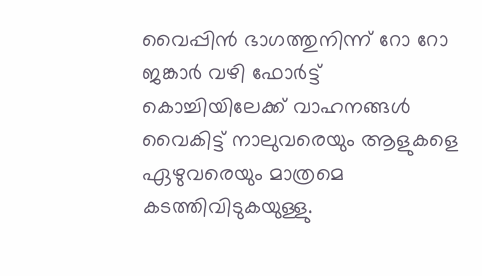വൈപ്പിൻ ഭാഗത്തുനിന്ന്‌ റോ റോ ജങ്കാർ വഴി ഫോർട്ട് കൊച്ചിയിലേക്ക് വാഹനങ്ങൾ വൈകിട്ട് നാലുവരെയും ആളുകളെ ഏഴുവരെയും മാത്രമെ കടത്തിവിടുകയുള്ളു.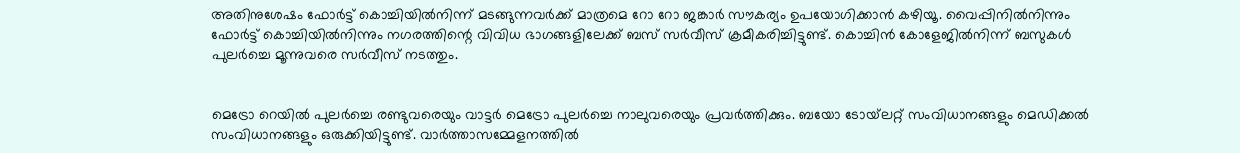അതിനുശേഷം ഫോർട്ട് കൊച്ചിയിൽനിന്ന്‌ മടങ്ങുന്നവർക്ക് മാത്രമെ റോ റോ ജങ്കാർ സൗകര്യം ഉപയോഗിക്കാൻ കഴിയൂ. വൈപ്പിനിൽനിന്നും ഫോർട്ട്‌ കൊച്ചിയിൽനിന്നും നഗരത്തിന്റെ വിവിധ ഭാഗങ്ങളിലേക്ക് ബസ് സർവീസ് ക്രമീകരിച്ചിട്ടുണ്ട്. കൊച്ചിൻ കോളേജിൽനിന്ന്‌ ബസുകൾ പുലർച്ചെ മൂന്നുവരെ സർവീസ് നടത്തും.


മെട്രോ റെയിൽ പുലർച്ചെ രണ്ടുവരെയും വാട്ടർ മെട്രോ പുലർച്ചെ നാലുവരെയും പ്രവർത്തിക്കും. ബയോ ടോയ്‌ലറ്റ് സംവിധാനങ്ങളും മെഡിക്കൽ സംവിധാനങ്ങളും ഒരുക്കിയിട്ടുണ്ട്. വാർത്താസമ്മേളനത്തിൽ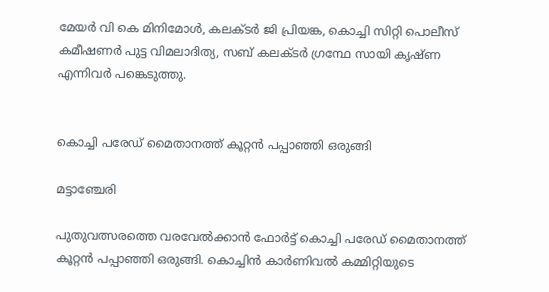മേയർ വി കെ മിനിമോൾ, കലക്‌ടർ ജി പ്രിയങ്ക, കൊച്ചി സിറ്റി പൊലീസ് കമീഷണർ പുട്ട വിമലാദിത്യ, സബ് കലക്ടർ ഗ്രന്ഥേ സായി കൃഷ്ണ എന്നിവർ പങ്കെടുത്തു.


കൊച്ചി പരേഡ് മൈതാനത്ത്‌ കൂറ്റന്‍ പപ്പാഞ്ഞി ഒരുങ്ങി

മട്ടാഞ്ചേരി

പുതുവത്സരത്തെ വരവേല്‍ക്കാന്‍ ഫോര്‍ട്ട് കൊച്ചി പരേഡ് മൈതാനത്ത്‌ കൂറ്റന്‍ പപ്പാഞ്ഞി ഒരുങ്ങി. കൊച്ചിന്‍ കാര്‍ണിവല്‍ കമ്മിറ്റിയുടെ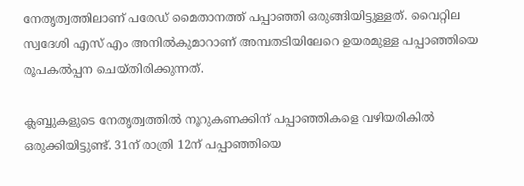നേതൃത്വത്തിലാണ് പരേഡ് മൈതാനത്ത്‌ പപ്പാഞ്ഞി ഒരുങ്ങിയിട്ടുള്ളത്. വൈറ്റില സ്വദേശി എസ് എം അനില്‍കുമാറാണ് അമ്പതടിയിലേറെ ഉയരമുള്ള പപ്പാഞ്ഞിയെ രൂപകല്‍പ്പന ചെയ്തിരിക്കുന്നത്.

ക്ലബ്ബുകളുടെ നേതൃത്വത്തിൽ നൂറുകണക്കിന് പപ്പാഞ്ഞികളെ വഴിയരികിൽ ഒരുക്കിയിട്ടുണ്ട്. 31ന് രാത്രി 12ന് പപ്പാഞ്ഞിയെ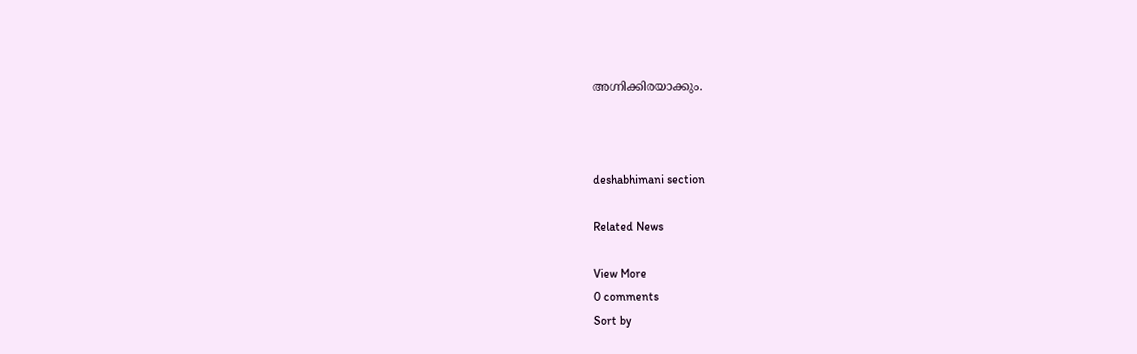അഗ്നിക്കിരയാക്കും.



deshabhimani section

Related News

View More
0 comments
Sort by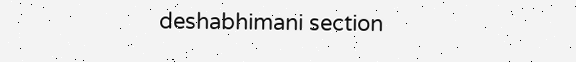deshabhimani section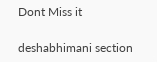Dont Miss it

deshabhimani section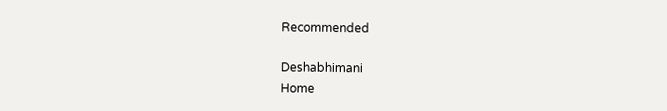Recommended

Deshabhimani
Home